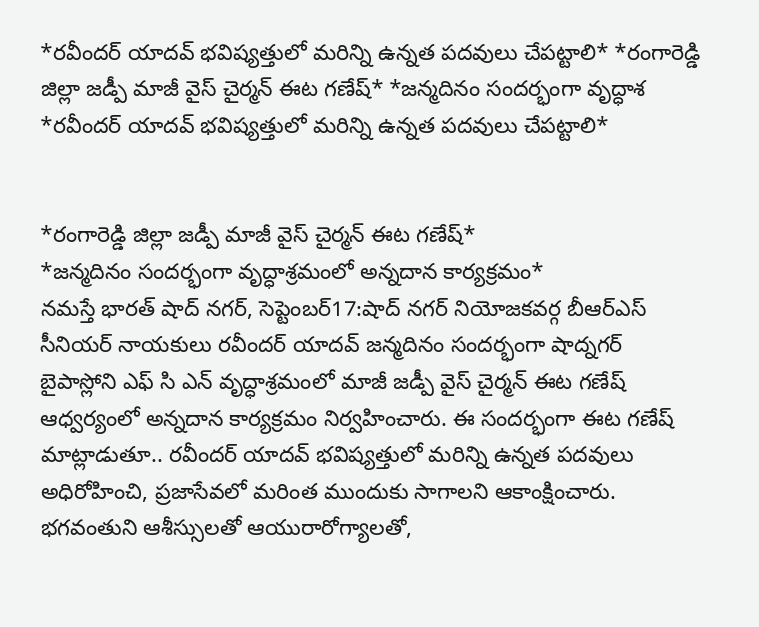*రవీందర్ యాదవ్ భవిష్యత్తులో మరిన్ని ఉన్నత పదవులు చేపట్టాలి* *రంగారెడ్డి జిల్లా జడ్పీ మాజీ వైస్ చైర్మన్ ఈట గణేష్* *జన్మదినం సందర్భంగా వృద్ధాశ
*రవీందర్ యాదవ్ భవిష్యత్తులో మరిన్ని ఉన్నత పదవులు చేపట్టాలి*


*రంగారెడ్డి జిల్లా జడ్పీ మాజీ వైస్ చైర్మన్ ఈట గణేష్*
*జన్మదినం సందర్భంగా వృద్ధాశ్రమంలో అన్నదాన కార్యక్రమం*
నమస్తే భారత్ షాద్ నగర్, సెప్టెంబర్17:షాద్ నగర్ నియోజకవర్గ బీఆర్ఎస్ సీనియర్ నాయకులు రవీందర్ యాదవ్ జన్మదినం సందర్భంగా షాద్నగర్ బైపాస్లోని ఎఫ్ సి ఎన్ వృద్ధాశ్రమంలో మాజీ జడ్పీ వైస్ చైర్మన్ ఈట గణేష్ ఆధ్వర్యంలో అన్నదాన కార్యక్రమం నిర్వహించారు. ఈ సందర్భంగా ఈట గణేష్ మాట్లాడుతూ.. రవీందర్ యాదవ్ భవిష్యత్తులో మరిన్ని ఉన్నత పదవులు అధిరోహించి, ప్రజాసేవలో మరింత ముందుకు సాగాలని ఆకాంక్షించారు. భగవంతుని ఆశీస్సులతో ఆయురారోగ్యాలతో,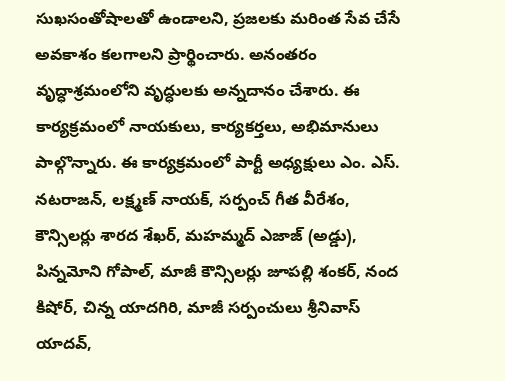సుఖసంతోషాలతో ఉండాలని, ప్రజలకు మరింత సేవ చేసే అవకాశం కలగాలని ప్రార్థించారు. అనంతరం వృద్ధాశ్రమంలోని వృద్ధులకు అన్నదానం చేశారు. ఈ కార్యక్రమంలో నాయకులు, కార్యకర్తలు, అభిమానులు పాల్గొన్నారు. ఈ కార్యక్రమంలో పార్టీ అధ్యక్షులు ఎం. ఎస్. నటరాజన్, లక్ష్మణ్ నాయక్, సర్పంచ్ గీత వీరేశం, కౌన్సిలర్లు శారద శేఖర్, మహమ్మద్ ఎజాజ్ (అడ్డు), పిన్నమోని గోపాల్, మాజీ కౌన్సిలర్లు జూపల్లి శంకర్, నంద కిషోర్, చిన్న యాదగిరి, మాజీ సర్పంచులు శ్రీనివాస్ యాదవ్,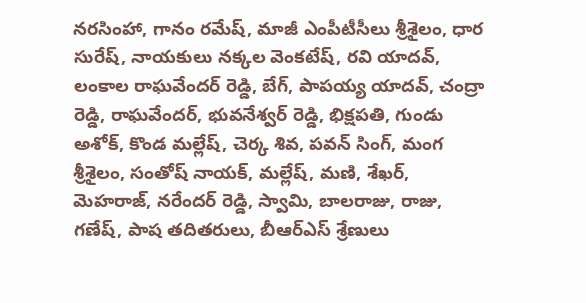నరసింహా, గానం రమేష్, మాజీ ఎంపీటీసీలు శ్రీశైలం, ధార సురేష్, నాయకులు నక్కల వెంకటేష్, రవి యాదవ్, లంకాల రాఘవేందర్ రెడ్డి, బేగ్, పాపయ్య యాదవ్, చంద్రా రెడ్డి, రాఘవేందర్, భువనేశ్వర్ రెడ్డి, భిక్షపతి, గుండు అశోక్, కొండ మల్లేష్, చెర్క శివ, పవన్ సింగ్, మంగ శ్రీశైలం, సంతోష్ నాయక్, మల్లేష్, మణి, శేఖర్, మెహరాజ్, నరేందర్ రెడ్డి, స్వామి, బాలరాజు, రాజు, గణేష్, పాష తదితరులు, బీఆర్ఎస్ శ్రేణులు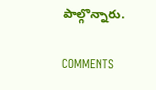పాల్గొన్నారు.

COMMENTS